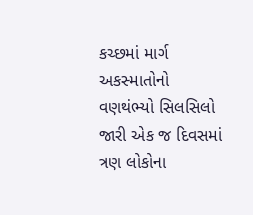કચ્છમાં માર્ગ અકસ્માતોનો વણથંભ્યો સિલસિલો જારી એક જ દિવસમાં ત્રણ લોકોના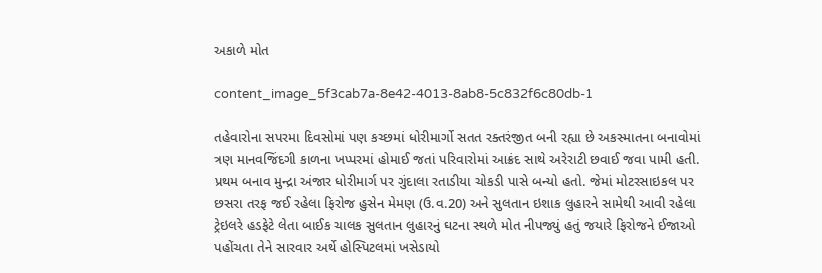અકાળે મોત

content_image_5f3cab7a-8e42-4013-8ab8-5c832f6c80db-1

તહેવારોના સપરમા દિવસોમાં પણ કચ્છમાં ધોરીમાર્ગો સતત રક્તરંજીત બની રહ્યા છે અકસ્માતના બનાવોમાં ત્રણ માનવજિંદગી કાળના ખપ્પરમાં હોમાઈ જતાં પરિવારોમાં આક્રંદ સાથે અરેરાટી છવાઈ જવા પામી હતી. પ્રથમ બનાવ મુન્દ્રા અંજાર ધોરીમાર્ગ પર ગુંદાલા રતાડીયા ચોકડી પાસે બન્યો હતો. જેમાં મોટરસાઇકલ પર છસરા તરફ જઈ રહેલા ફિરોજ હુસેન મેમણ (ઉ.વ.20) અને સુલતાન ઇશાક લુહારને સામેથી આવી રહેલા ટ્રેઇલરે હડફેટે લેતા બાઈક ચાલક સુલતાન લુહારનું ઘટના સ્થળે મોત નીપજ્યું હતું જયારે ફિરોજને ઈજાઓ પહોંચતા તેને સારવાર અર્થે હોસ્પિટલમાં ખસેડાયો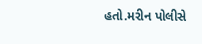હતો.મરીન પોલીસે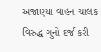અજાણ્યા વાહન ચાલક વિરુદ્ધ ગુનો દર્જ કરી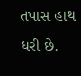તપાસ હાથ ધરી છે.